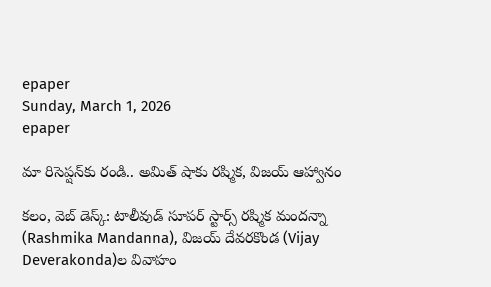epaper
Sunday, March 1, 2026
epaper

మా రిసెప్ష‌న్‌కు రండి.. అమిత్ షాకు ర‌ష్మిక‌, విజ‌య్ ఆహ్వానం

క‌లం, వెబ్ డెస్క్‌: టాలీవుడ్ సూప‌ర్ స్టార్స్ ర‌ష్మిక మంద‌న్నా (Rashmika Mandanna), విజ‌య్ దేవ‌ర‌కొండ (Vijay Deverakonda)ల వివాహం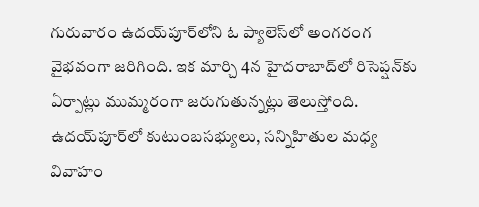గురువారం ఉద‌య్‌పూర్‌లోని ఓ ప్యాలెస్‌లో అంగ‌రంగ వైభ‌వంగా జరిగింది. ఇక మార్చి 4న హైద‌రాబాద్‌లో రిసెప్ష‌న్‌కు ఏర్పాట్లు ముమ్మ‌రంగా జ‌రుగుతున్న‌ట్లు తెలుస్తోంది. ఉద‌య్‌పూర్‌లో కుటుంబ‌స‌భ్యులు, స‌న్నిహితుల మ‌ధ్య వివాహం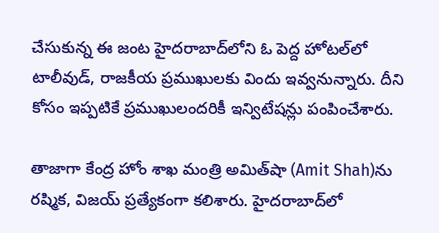చేసుకున్న ఈ జంట హైద‌రాబాద్‌లోని ఓ పెద్ద హోట‌ల్‌లో టాలీవుడ్, రాజ‌కీయ ప్ర‌ముఖుల‌కు విందు ఇవ్వ‌నున్నారు. దీని కోసం ఇప్ప‌టికే ప్ర‌ముఖులంద‌రికీ ఇన్విటేష‌న్లు పంపించేశారు.

తాజాగా కేంద్ర హోం శాఖ మంత్రి అమిత్‌షా (Amit Shah)ను ర‌ష్మిక, విజ‌య్ ప్ర‌త్యేకంగా క‌లిశారు. హైద‌రాబాద్‌లో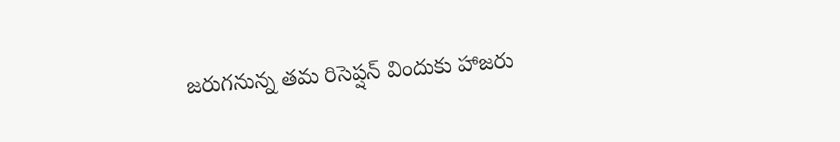జ‌రుగ‌నున్న త‌మ రిసెప్ష‌న్ విందుకు హాజ‌రు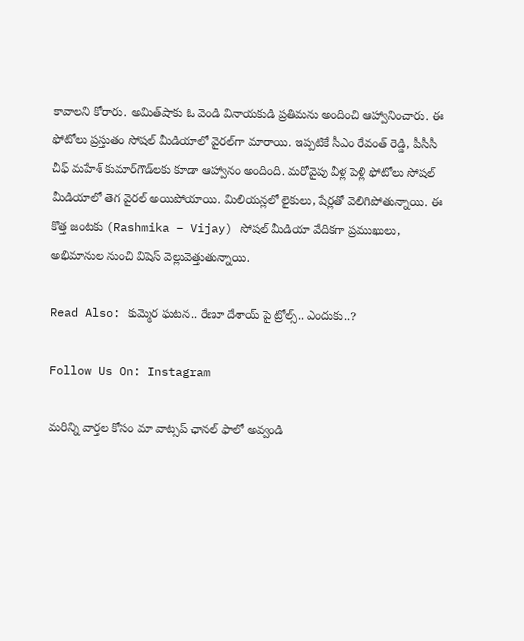కావాల‌ని కోరారు. అమిత్‌షాకు ఓ వెండి వినాయ‌కుడి ప్ర‌తిమ‌ను అందించి ఆహ్వానించారు. ఈ ఫోటోలు ప్ర‌స్తుతం సోష‌ల్ మీడియాలో వైర‌ల్‌గా మారాయి. ఇప్ప‌టికే సీఎం రేవంత్ రెడ్డి, పీసీసీ చీఫ్ మ‌హేశ్ కుమార్‌గౌడ్‌ల‌కు కూడా ఆహ్వానం అందింది. మ‌రోవైపు వీళ్ల పెళ్లి ఫోటోలు సోష‌ల్ మీడియాలో తెగ వైర‌ల్ అయిపోయాయి. మిలియ‌న్ల‌లో లైకులు, షేర్ల‌తో వెలిగిపోతున్నాయి. ఈ కొత్త జంట‌కు (Rashmika – Vijay) సోష‌ల్ మీడియా వేదిక‌గా ప్ర‌ముఖులు, అభిమానుల నుంచి విషెస్ వెల్లువెత్తుతున్నాయి.

Read Also: కుమ్మెర ఘటన.. రేణూ దేశాయ్ పై ట్రోల్స్.. ఎందుకు..?

Follow Us On: Instagram

మ‌రిన్ని వార్త‌ల కోసం మా వాట్స‌ప్ ఛాన‌ల్ ఫాలో అవ్వండి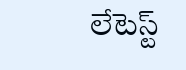లేటెస్ట్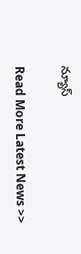న్యూస్‌

Read More Latest News >>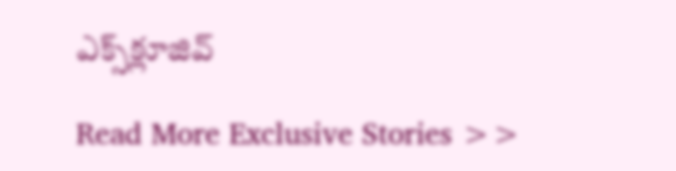ఎక్స్‌క్లూజివ్‌

Read More Exclusive Stories >>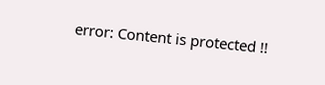error: Content is protected !!